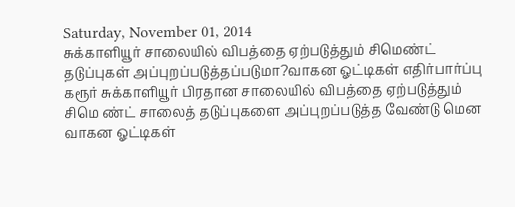Saturday, November 01, 2014
சுக்காளியூர் சாலையில் விபத்தை ஏற்படுத்தும் சிமெண்ட் தடுப்புகள் அப்புறப்படுத்தப்படுமா?வாகன ஓட்டிகள் எதிர்பார்ப்பு
கரூர் சுக்காளியூர் பிரதான சாலையில் விபத்தை ஏற்படுத்தும் சிமெ ண்ட் சாலைத் தடுப்புகளை அப்புறப்படுத்த வேண்டு மென வாகன ஓட்டிகள்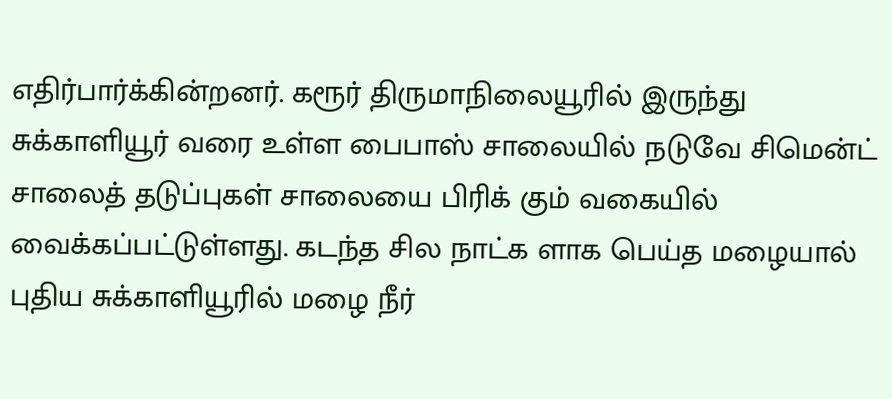எதிர்பார்க்கின்றனர். கரூர் திருமாநிலையூரில் இருந்து சுக்காளியூர் வரை உள்ள பைபாஸ் சாலையில் நடுவே சிமென்ட் சாலைத் தடுப்புகள் சாலையை பிரிக் கும் வகையில் வைக்கப்பட்டுள்ளது. கடந்த சில நாட்க ளாக பெய்த மழையால் புதிய சுக்காளியூரில் மழை நீர்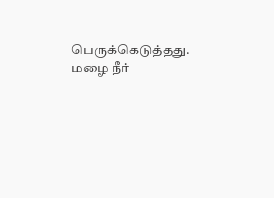பெருக்கெடுத்தது. மழை நீர்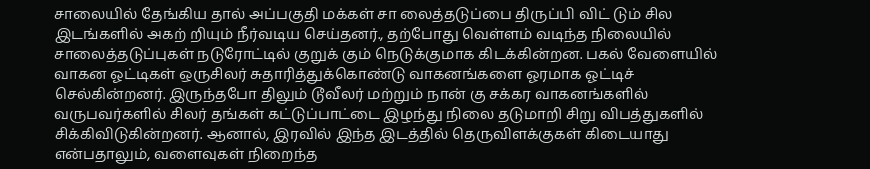சாலையில் தேங்கிய தால் அப்பகுதி மக்கள் சா லைத்தடுப்பை திருப்பி விட் டும் சில இடங்களில் அகற் றியும் நீர்வடிய செய்தனர்., தற்போது வெள்ளம் வடிந்த நிலையில் சாலைத்தடுப்புகள் நடுரோட்டில் குறுக் கும் நெடுக்குமாக கிடக்கின்றன. பகல் வேளையில் வாகன ஓட்டிகள் ஒருசிலர் சுதாரித்துக்கொண்டு வாகனங்களை ஓரமாக ஓட்டிச் செல்கின்றனர். இருந்தபோ திலும் டூவீலர் மற்றும் நான் கு சக்கர வாகனங்களில் வருபவர்களில் சிலர் தங்கள் கட்டுப்பாட்டை இழந்து நிலை தடுமாறி சிறு விபத்துகளில் சிக்கிவிடுகின்றனர். ஆனால், இரவில் இந்த இடத்தில் தெருவிளக்குகள் கிடையாது என்பதாலும், வளைவுகள் நிறைந்த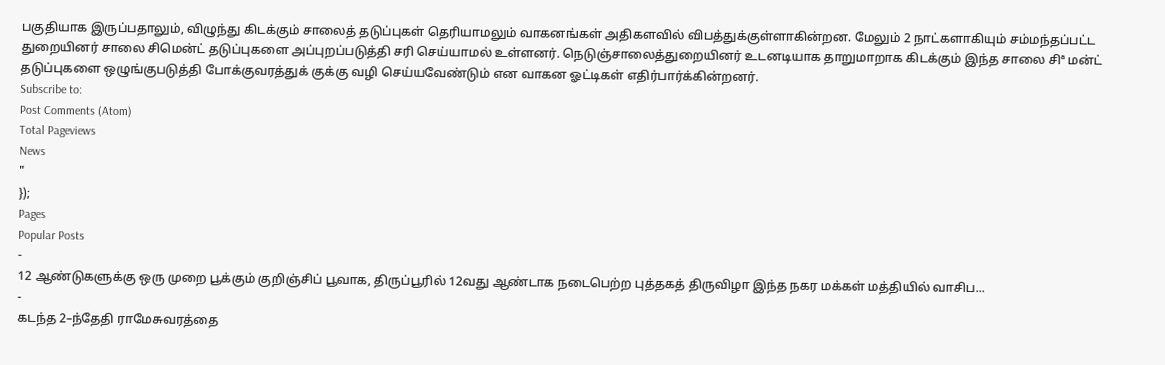பகுதியாக இருப்பதாலும், விழுந்து கிடக்கும் சாலைத் தடுப்புகள் தெரியாமலும் வாகனங்கள் அதிகளவில் விபத்துக்குள்ளாகின்றன. மேலும் 2 நாட்களாகியும் சம்மந்தப்பட்ட துறையினர் சாலை சிமென்ட் தடுப்புகளை அப்புறப்படுத்தி சரி செய்யாமல் உள்ளனர். நெடுஞ்சாலைத்துறையினர் உடனடியாக தாறுமாறாக கிடக்கும் இந்த சாலை சிª மன்ட் தடுப்புகளை ஒழுங்குபடுத்தி போக்குவரத்துக் குக்கு வழி செய்யவேண்டும் என வாகன ஓட்டிகள் எதிர்பார்க்கின்றனர்.
Subscribe to:
Post Comments (Atom)
Total Pageviews
News
"
});
Pages
Popular Posts
-
12 ஆண்டுகளுக்கு ஒரு முறை பூக்கும் குறிஞ்சிப் பூவாக, திருப்பூரில் 12வது ஆண்டாக நடைபெற்ற புத்தகத் திருவிழா இந்த நகர மக்கள் மத்தியில் வாசிப...
-
கடந்த 2–ந்தேதி ராமேசுவரத்தை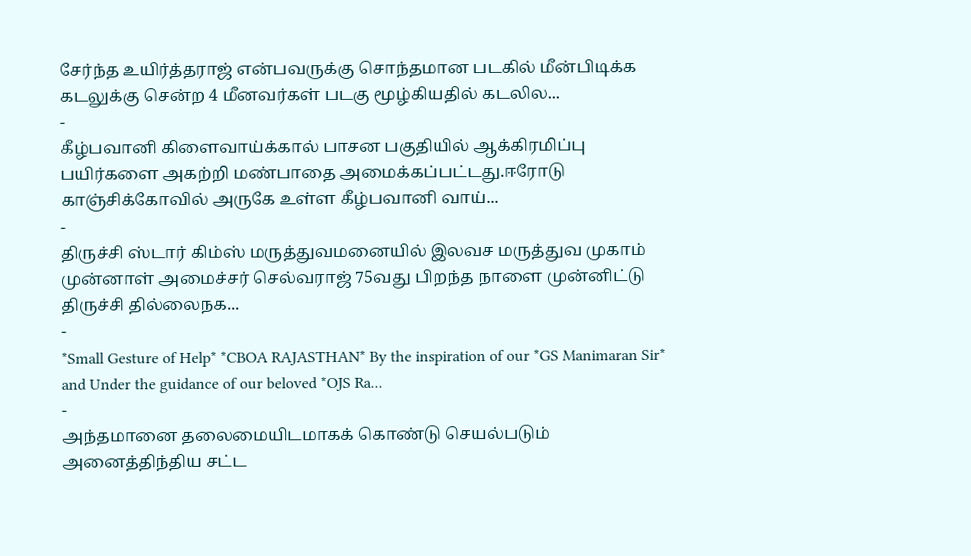சேர்ந்த உயிர்த்தராஜ் என்பவருக்கு சொந்தமான படகில் மீன்பிடிக்க கடலுக்கு சென்ற 4 மீனவர்கள் படகு மூழ்கியதில் கடலில...
-
கீழ்பவானி கிளைவாய்க்கால் பாசன பகுதியில் ஆக்கிரமிப்பு பயிர்களை அகற்றி மண்பாதை அமைக்கப்பட்டது.ஈரோடு காஞ்சிக்கோவில் அருகே உள்ள கீழ்பவானி வாய்...
-
திருச்சி ஸ்டார் கிம்ஸ் மருத்துவமனையில் இலவச மருத்துவ முகாம் முன்னாள் அமைச்சர் செல்வராஜ் 75வது பிறந்த நாளை முன்னிட்டு திருச்சி தில்லைநக...
-
*Small Gesture of Help* *CBOA RAJASTHAN* By the inspiration of our *GS Manimaran Sir* and Under the guidance of our beloved *OJS Ra...
-
அந்தமானை தலைமையிடமாகக் கொண்டு செயல்படும் அனைத்திந்திய சட்ட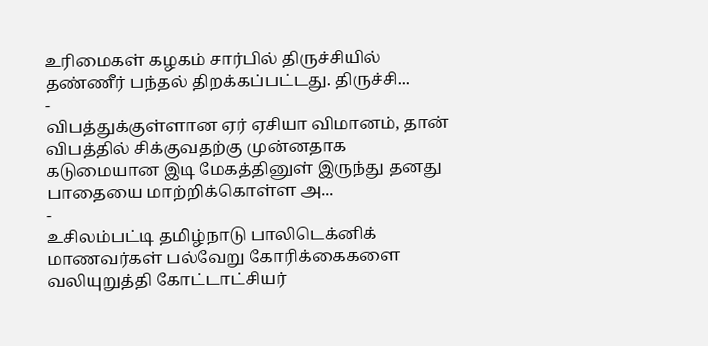உரிமைகள் கழகம் சார்பில் திருச்சியில் தண்ணீர் பந்தல் திறக்கப்பட்டது. திருச்சி...
-
விபத்துக்குள்ளான ஏர் ஏசியா விமானம், தான் விபத்தில் சிக்குவதற்கு முன்னதாக கடுமையான இடி மேகத்தினுள் இருந்து தனது பாதையை மாற்றிக்கொள்ள அ...
-
உசிலம்பட்டி தமிழ்நாடு பாலிடெக்னிக் மாணவர்கள் பல்வேறு கோரிக்கைகளை வலியுறுத்தி கோட்டாட்சியர்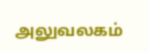அலுவலகம்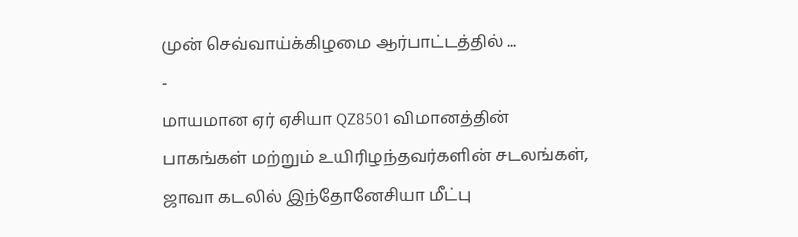முன் செவ்வாய்க்கிழமை ஆர்பாட்டத்தில் ...
-
மாயமான ஏர் ஏசியா QZ8501 விமானத்தின் பாகங்கள் மற்றும் உயிரிழந்தவர்களின் சடலங்கள், ஜாவா கடலில் இந்தோனேசியா மீட்பு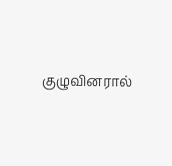குழுவினரால்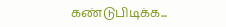கண்டுபிடிக்க...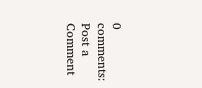0 comments:
Post a Comment